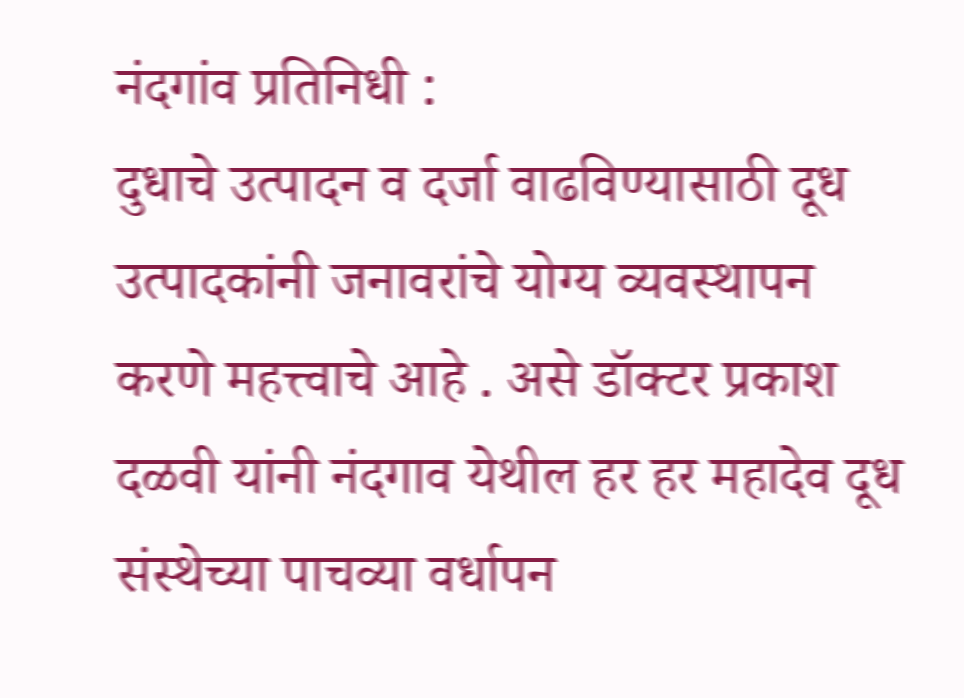नंदगांव प्रतिनिधी :
दुधाचे उत्पादन व दर्जा वाढविण्यासाठी दूध उत्पादकांनी जनावरांचे योग्य व्यवस्थापन करणे महत्त्वाचे आहे . असे डॉक्टर प्रकाश दळवी यांनी नंदगाव येथील हर हर महादेव दूध संस्थेच्या पाचव्या वर्धापन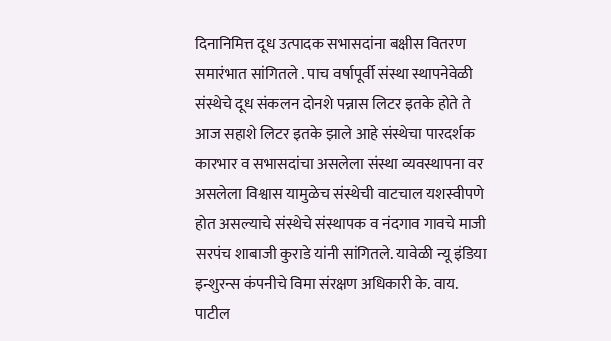दिनानिमित्त दूध उत्पादक सभासदांना बक्षीस वितरण समारंभात सांगितले . पाच वर्षापूर्वी संस्था स्थापनेवेळी संस्थेचे दूध संकलन दोनशे पन्नास लिटर इतके होते ते आज सहाशे लिटर इतके झाले आहे संस्थेचा पारदर्शक कारभार व सभासदांचा असलेला संस्था व्यवस्थापना वर असलेला विश्वास यामुळेच संस्थेची वाटचाल यशस्वीपणे होत असल्याचे संस्थेचे संस्थापक व नंदगाव गावचे माजी सरपंच शाबाजी कुराडे यांनी सांगितले. यावेळी न्यू इंडिया इन्शुरन्स कंपनीचे विमा संरक्षण अधिकारी के. वाय. पाटील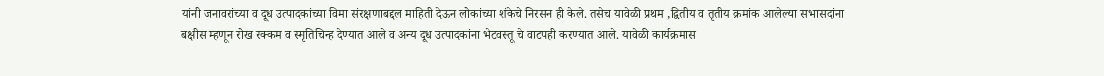यांनी जनावरांच्या व दूध उत्पादकांच्या विमा संरक्षणाबद्दल माहिती देऊन लोकांच्या शंकेचे निरसन ही केले. तसेच यावेळी प्रथम ,द्वितीय व तृतीय क्रमांक आलेल्या सभासदांना बक्षीस म्हणून रोख रक्कम व स्मृतिचिन्ह देण्यात आले व अन्य दूध उत्पादकांना भेटवस्तू चे वाटपही करण्यात आले. यावेळी कार्यक्रमास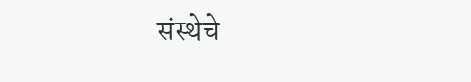संस्थेचे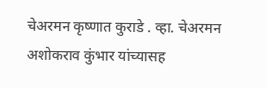चेअरमन कृष्णात कुराडे . व्हा. चेअरमन अशोकराव कुंभार यांच्यासह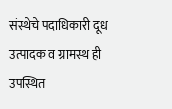संस्थेचे पदाधिकारी दूध उत्पादक व ग्रामस्थ ही उपस्थित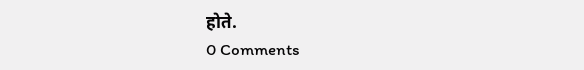होते.
0 Comments